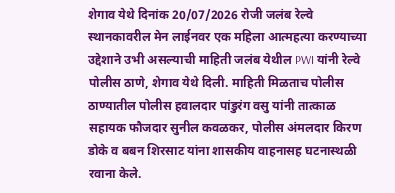शेगाव येथे दिनांक 20/07/2026 रोजी जलंब रेल्वे स्थानकावरील मेन लाईनवर एक महिला आत्महत्या करण्याच्या उद्देशाने उभी असल्याची माहिती जलंब येथील PWI यांनी रेल्वे पोलीस ठाणे, शेगाव येथे दिली. माहिती मिळताच पोलीस ठाण्यातील पोलीस हवालदार पांडुरंग वसु यांनी तात्काळ सहायक फौजदार सुनील कवळकर, पोलीस अंमलदार किरण डोके व बबन शिरसाट यांना शासकीय वाहनासह घटनास्थळी रवाना केले.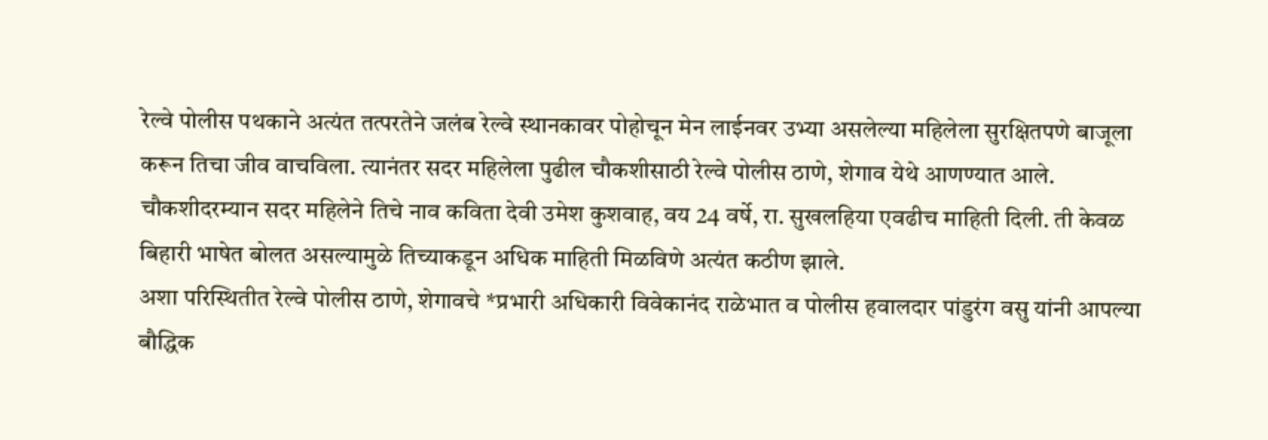रेल्वे पोलीस पथकाने अत्यंत तत्परतेने जलंब रेल्वे स्थानकावर पोहोचून मेन लाईनवर उभ्या असलेल्या महिलेला सुरक्षितपणे बाजूला करून तिचा जीव वाचविला. त्यानंतर सदर महिलेला पुढील चौकशीसाठी रेल्वे पोलीस ठाणे, शेगाव येथे आणण्यात आले.
चौकशीदरम्यान सदर महिलेने तिचे नाव कविता देवी उमेश कुशवाह, वय 24 वर्षे, रा. सुखलहिया एवढीच माहिती दिली. ती केवळ बिहारी भाषेत बोलत असल्यामुळे तिच्याकडून अधिक माहिती मिळविणे अत्यंत कठीण झाले.
अशा परिस्थितीत रेल्वे पोलीस ठाणे, शेगावचे *प्रभारी अधिकारी विवेकानंद राळेभात व पोलीस हवालदार पांडुरंग वसु यांनी आपल्या बौद्धिक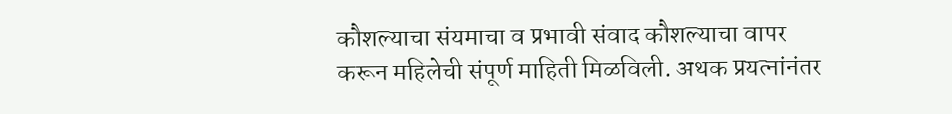कौशल्याचा संयमाचा व प्रभावी संवाद कौशल्याचा वापर करून महिलेची संपूर्ण माहिती मिळविली. अथक प्रयत्नांनंतर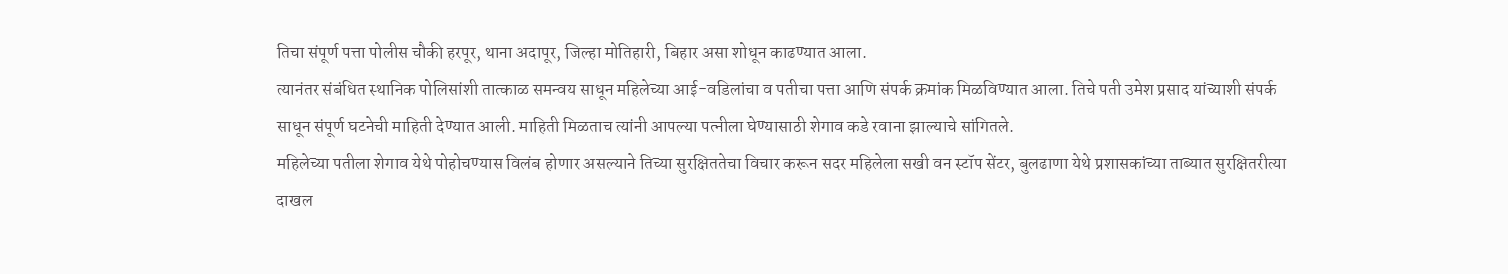तिचा संपूर्ण पत्ता पोलीस चौकी हरपूर, थाना अदापूर, जिल्हा मोतिहारी, बिहार असा शोधून काढण्यात आला.
त्यानंतर संबंधित स्थानिक पोलिसांशी तात्काळ समन्वय साधून महिलेच्या आई-वडिलांचा व पतीचा पत्ता आणि संपर्क क्रमांक मिळविण्यात आला. तिचे पती उमेश प्रसाद यांच्याशी संपर्क साधून संपूर्ण घटनेची माहिती देण्यात आली. माहिती मिळताच त्यांनी आपल्या पत्नीला घेण्यासाठी शेगाव कडे रवाना झाल्याचे सांगितले.
महिलेच्या पतीला शेगाव येथे पोहोचण्यास विलंब होणार असल्याने तिच्या सुरक्षिततेचा विचार करून सदर महिलेला सखी वन स्टॉप सेंटर, बुलढाणा येथे प्रशासकांच्या ताब्यात सुरक्षितरीत्या दाखल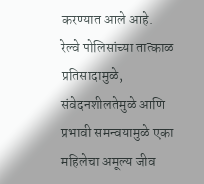करण्यात आले आहे.
रेल्वे पोलिसांच्या तात्काळ प्रतिसादामुळे, संवेदनशीलतेमुळे आणि प्रभावी समन्वयामुळे एका महिलेचा अमूल्य जीव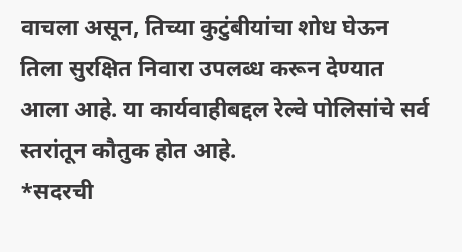वाचला असून, तिच्या कुटुंबीयांचा शोध घेऊन तिला सुरक्षित निवारा उपलब्ध करून देण्यात आला आहे. या कार्यवाहीबद्दल रेल्वे पोलिसांचे सर्व स्तरांतून कौतुक होत आहे.
*सदरची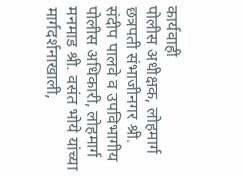कार्यवाही
पोलीस अधीक्षक, लोहमार्ग छत्रपती संभाजीनगर श्री. संदीप पालवे व उपविभागीय पोलीस अधिकारी, लोहमार्ग मनमाड श्री. वसंत भोये यांच्या मार्गदर्शनाखाली,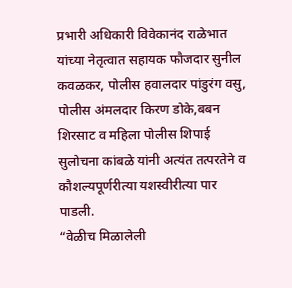प्रभारी अधिकारी विवेकानंद राळेभात यांच्या नेतृत्वात सहायक फौजदार सुनील कवळकर, पोलीस हवालदार पांडुरंग वसु, पोलीस अंमलदार किरण डोके,बबन शिरसाट व महिला पोलीस शिपाई सुलोचना कांबळे यांनी अत्यंत तत्परतेने व कौशल्यपूर्णरीत्या यशस्वीरीत्या पार पाडली.
“वेळीच मिळालेली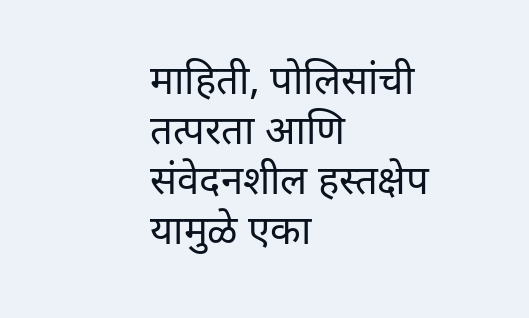माहिती, पोलिसांची तत्परता आणि संवेदनशील हस्तक्षेप यामुळे एका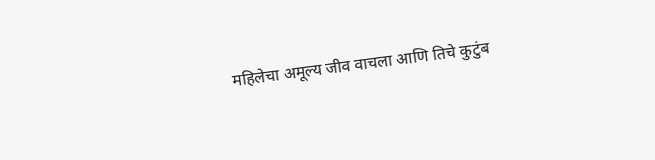महिलेचा अमूल्य जीव वाचला आणि तिचे कुटुंब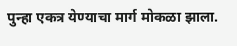पुन्हा एकत्र येण्याचा मार्ग मोकळा झाला.